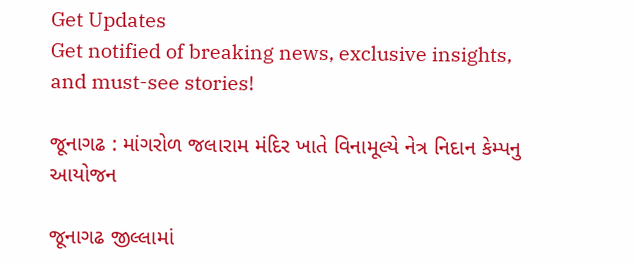Get Updates
Get notified of breaking news, exclusive insights, and must-see stories!

જૂનાગઢ : માંગરોળ જલારામ મંદિર ખાતે વિનામૂલ્યે નેત્ર નિદાન કેમ્પનુ આયોજન

જૂનાગઢ જીલ્લામાં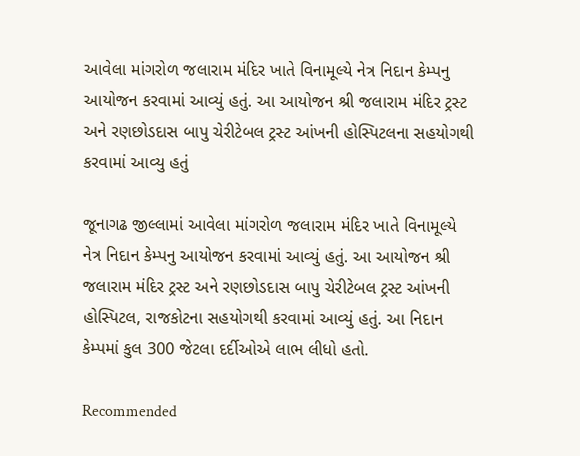આવેલા માંગરોળ જલારામ મંદિર ખાતે વિનામૂલ્યે નેત્ર નિદાન કેમ્પનુ આયોજન કરવામાં આવ્યું હતું. આ આયોજન શ્રી જલારામ મંદિર ટ્રસ્ટ અને રણછોડદાસ બાપુ ચેરીટેબલ ટ્રસ્ટ આંખની હોસ્પિટલના સહયોગથી કરવામાં આવ્યુ હતું

જૂનાગઢ જીલ્લામાં આવેલા માંગરોળ જલારામ મંદિર ખાતે વિનામૂલ્યે નેત્ર નિદાન કેમ્પનુ આયોજન કરવામાં આવ્યું હતું. આ આયોજન શ્રી જલારામ મંદિર ટ્રસ્ટ અને રણછોડદાસ બાપુ ચેરીટેબલ ટ્રસ્ટ આંખની હોસ્પિટલ, રાજકોટના સહયોગથી કરવામાં આવ્યું હતું. આ નિદાન કેમ્પમાં કુલ 300 જેટલા દર્દીઓએ લાભ લીધો હતો.

Recommended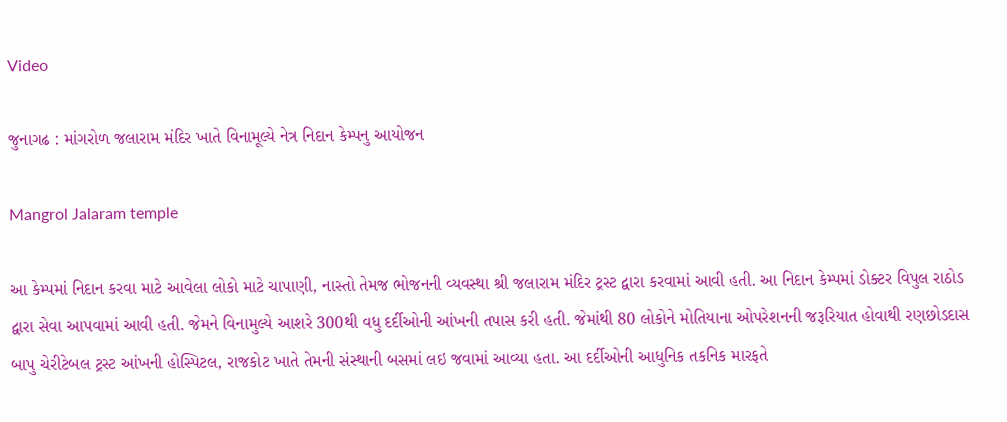Video

જુનાગઢ : માંગરોળ જલારામ મંદિર ખાતે વિનામૂલ્યે નેત્ર નિદાન કેમ્પનુ આયોજન

Mangrol Jalaram temple

આ કેમ્પમાં નિદાન કરવા માટે આવેલા લોકો માટે ચાપાણી, નાસ્તો તેમજ ભોજનની વ્યવસ્થા શ્રી જલારામ મંદિર ટ્રસ્ટ દ્વારા કરવામાં આવી હતી. આ નિદાન કેમ્પમાં ડોક્ટર વિપુલ રાઠોડ દ્વારા સેવા આપવામાં આવી હતી. જેમને વિનામુલ્યે આશરે 300થી વધુ દર્દીઓની આંખની તપાસ કરી હતી. જેમાંથી 80 લોકોને મોતિયાના ઓપરેશનની જરૂરિયાત હોવાથી રણછોડદાસ બાપુ ચેરીટેબલ ટ્રસ્ટ આંખની હોસ્પિટલ, રાજકોટ ખાતે તેમની સંસ્થાની બસમાં લઇ જવામાં આવ્યા હતા. આ દર્દીઓની આધુનિક તકનિક મારફતે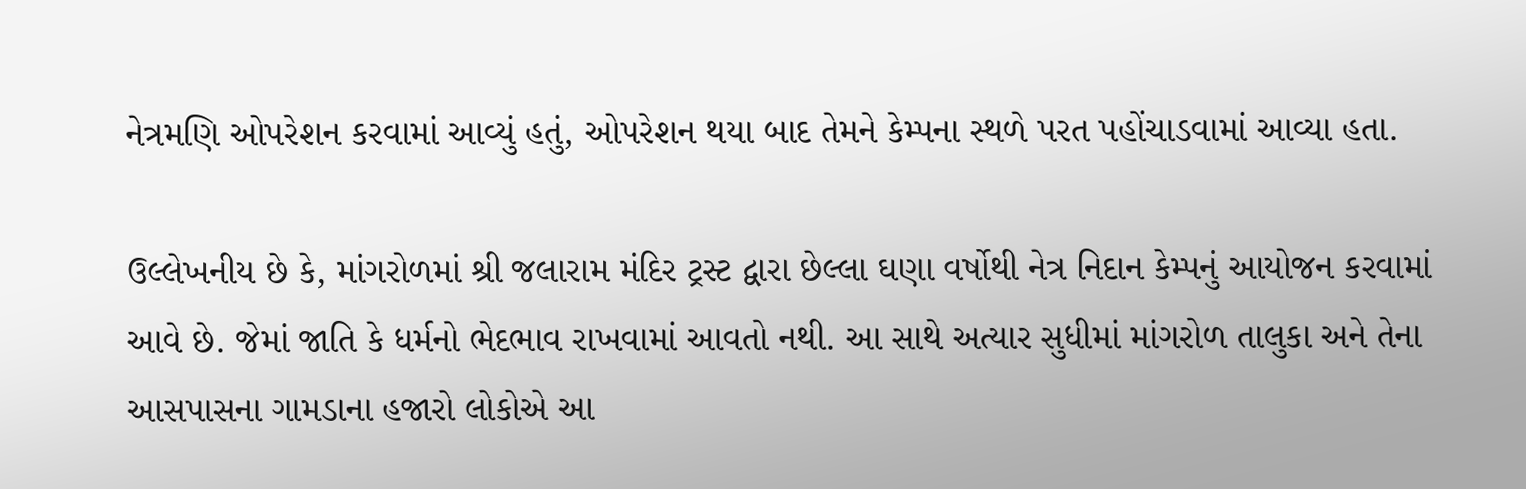નેત્રમણિ ઓપરેશન કરવામાં આવ્યું હતું, ઓપરેશન થયા બાદ તેમને કેમ્પના સ્થળે પરત પહોંચાડવામાં આવ્યા હતા.

ઉલ્લેખનીય છે કે, માંગરોળમાં શ્રી જલારામ મંદિર ટ્રસ્ટ દ્વારા છેલ્લા ઘણા વર્ષોથી નેત્ર નિદાન કેમ્પનું આયોજન કરવામાં આવે છે. જેમાં જાતિ કે ધર્મનો ભેદભાવ રાખવામાં આવતો નથી. આ સાથે અત્યાર સુધીમાં માંગરોળ તાલુકા અને તેના આસપાસના ગામડાના હજારો લોકોએ આ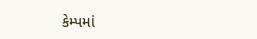કેમ્પમાં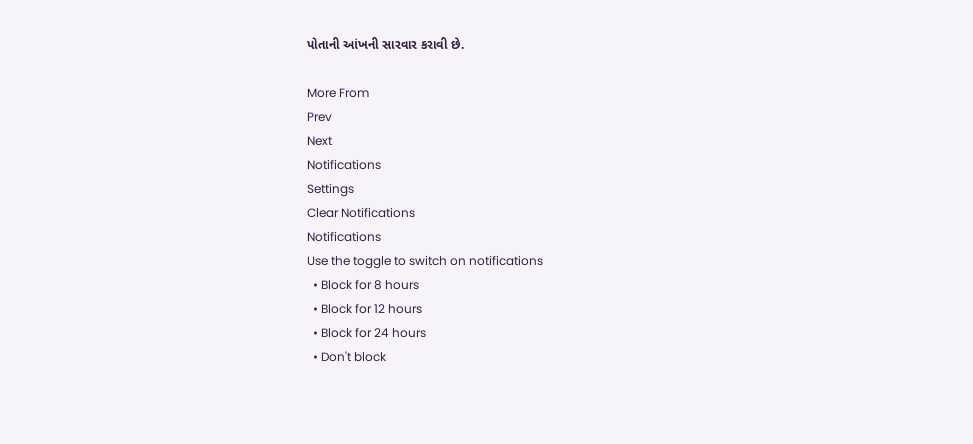પોતાની આંખની સારવાર કરાવી છે.

More From
Prev
Next
Notifications
Settings
Clear Notifications
Notifications
Use the toggle to switch on notifications
  • Block for 8 hours
  • Block for 12 hours
  • Block for 24 hours
  • Don't block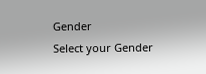Gender
Select your Gender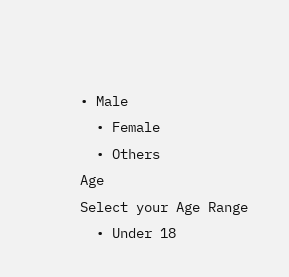• Male
  • Female
  • Others
Age
Select your Age Range
  • Under 18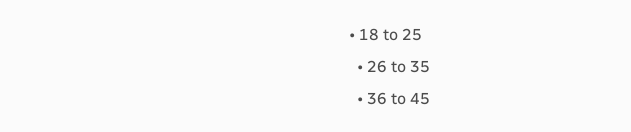• 18 to 25
  • 26 to 35
  • 36 to 45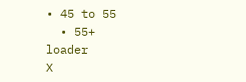• 45 to 55
  • 55+
loader
X